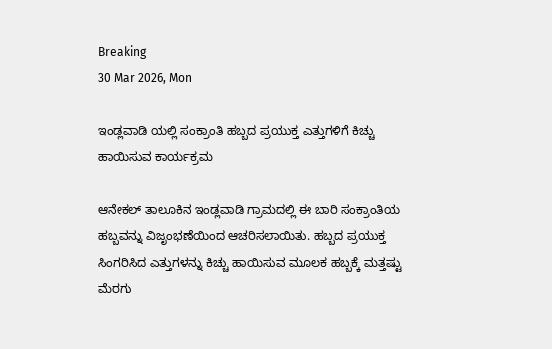Breaking
30 Mar 2026, Mon

ಇಂಡ್ಲವಾಡಿ ಯಲ್ಲಿ ಸಂಕ್ರಾಂತಿ ಹಬ್ಬದ ಪ್ರಯುಕ್ತ ಎತ್ತುಗಳಿಗೆ ಕಿಚ್ಚು ಹಾಯಿಸುವ ಕಾರ್ಯಕ್ರಮ

ಆನೇಕಲ್ ತಾಲೂಕಿನ ಇಂಡ್ಲವಾಡಿ ಗ್ರಾಮದಲ್ಲಿ ಈ ಬಾರಿ ಸಂಕ್ರಾಂತಿಯ ಹಬ್ಬವನ್ನು ವಿಜೃಂಭಣೆಯಿಂದ ಆಚರಿಸಲಾಯಿತು. ಹಬ್ಬದ ಪ್ರಯುಕ್ತ ಸಿಂಗರಿಸಿದ ಎತ್ತುಗಳನ್ನು ಕಿಚ್ಚು ಹಾಯಿಸುವ ಮೂಲಕ ಹಬ್ಬಕ್ಕೆ ಮತ್ತಷ್ಟು ಮೆರಗು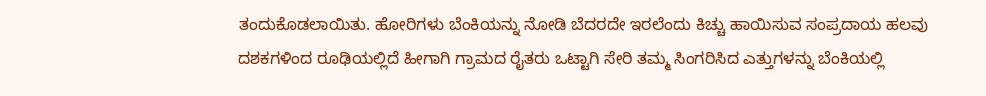ತಂದುಕೊಡಲಾಯಿತು. ಹೋರಿಗಳು ಬೆಂಕಿಯನ್ನು ನೋಡಿ ಬೆದರದೇ ಇರಲೆಂದು ಕಿಚ್ಚು ಹಾಯಿಸುವ ಸಂಪ್ರದಾಯ ಹಲವು ದಶಕಗಳಿಂದ ರೂಢಿಯಲ್ಲಿದೆ ಹೀಗಾಗಿ ಗ್ರಾಮದ ರೈತರು ಒಟ್ಟಾಗಿ ಸೇರಿ ತಮ್ಮ ಸಿಂಗರಿಸಿದ ಎತ್ತುಗಳನ್ನು ಬೆಂಕಿಯಲ್ಲಿ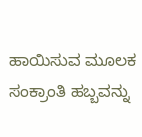ಹಾಯಿಸುವ ಮೂಲಕ ಸಂಕ್ರಾಂತಿ ಹಬ್ಬವನ್ನು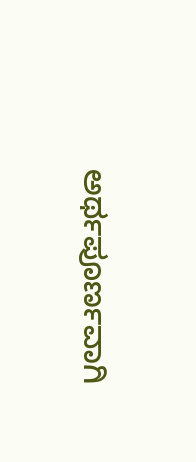ಅರ್ಥಪೂರ್ಣವಾಗಿ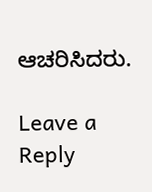ಆಚರಿಸಿದರು.

Leave a Reply